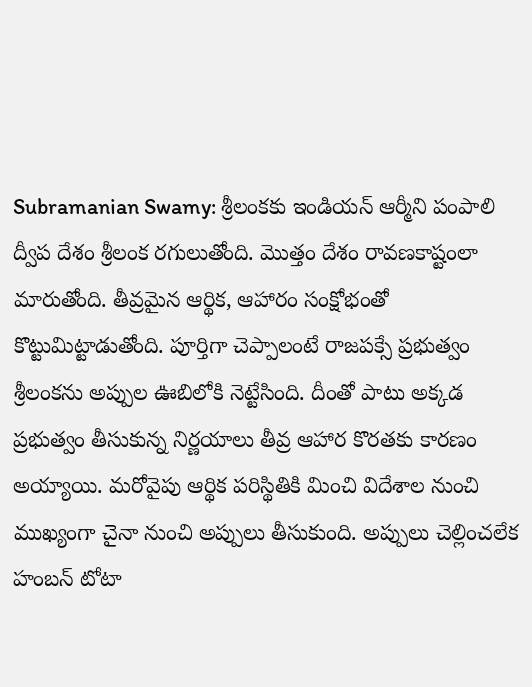Subramanian Swamy: శ్రీలంకకు ఇండియన్ ఆర్మీని పంపాలి
ద్వీప దేశం శ్రీలంక రగులుతోంది. మొత్తం దేశం రావణకాష్టంలా మారుతోంది. తీవ్రమైన ఆర్థిక, ఆహారం సంక్షోభంతో కొట్టుమిట్టాడుతోంది. పూర్తిగా చెప్పాలంటే రాజపక్సే ప్రభుత్వం శ్రీలంకను అప్పుల ఊబిలోకి నెట్టేసింది. దీంతో పాటు అక్కడ ప్రభుత్వం తీసుకున్న నిర్ణయాలు తీవ్ర ఆహార కొరతకు కారణం అయ్యాయి. మరోవైపు ఆర్థిక పరిస్థితికి మించి విదేశాల నుంచి ముఖ్యంగా చైనా నుంచి అప్పులు తీసుకుంది. అప్పులు చెల్లించలేక హంబన్ టోటా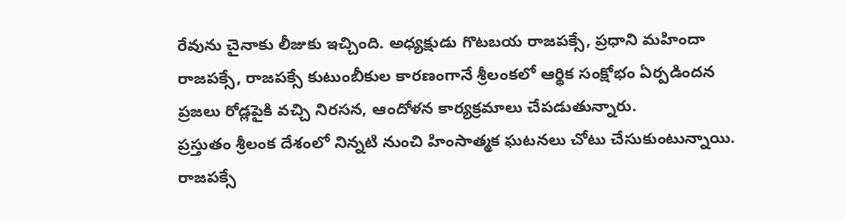రేవును చైనాకు లీజుకు ఇచ్చింది. అధ్యక్షుడు గొటబయ రాజపక్సే, ప్రధాని మహిందా రాజపక్సే, రాజపక్సే కుటుంబీకుల కారణంగానే శ్రీలంకలో ఆర్థిక సంక్షోభం ఏర్పడిందన ప్రజలు రోడ్లపైకి వచ్చి నిరసన, ఆందోళన కార్యక్రమాలు చేపడుతున్నారు.
ప్రస్తుతం శ్రీలంక దేశంలో నిన్నటి నుంచి హింసాత్మక ఘటనలు చోటు చేసుకుంటున్నాయి. రాజపక్సే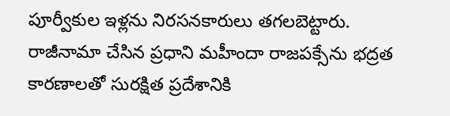పూర్వీకుల ఇళ్లను నిరసనకారులు తగలబెట్టారు. రాజీనామా చేసిన ప్రధాని మహీందా రాజపక్సేను భద్రత కారణాలతో సురక్షిత ప్రదేశానికి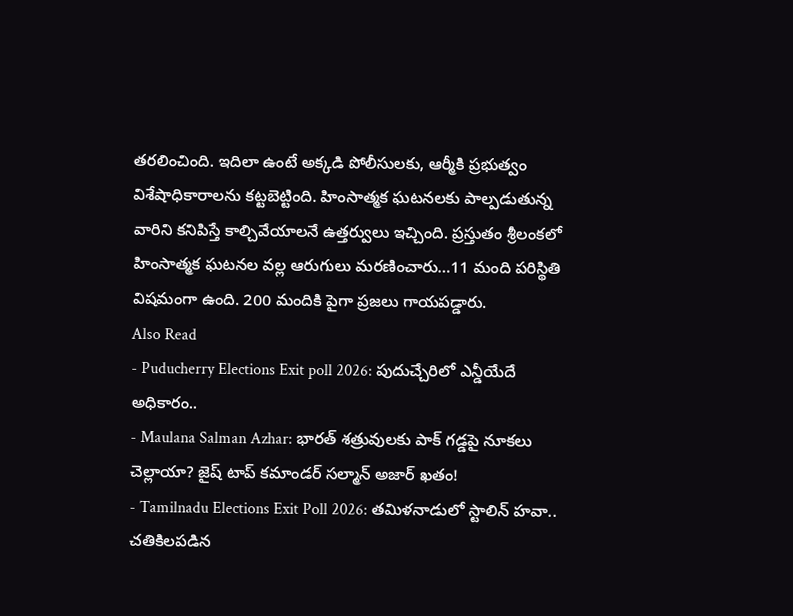తరలించింది. ఇదిలా ఉంటే అక్కడి పోలీసులకు, ఆర్మీకి ప్రభుత్వం విశేషాధికారాలను కట్టబెట్టింది. హింసాత్మక ఘటనలకు పాల్పడుతున్న వారిని కనిపిస్తే కాల్చివేయాలనే ఉత్తర్వులు ఇచ్చింది. ప్రస్తుతం శ్రీలంకలో హింసాత్మక ఘటనల వల్ల ఆరుగులు మరణించారు…11 మంది పరిస్థితి విషమంగా ఉంది. 200 మందికి పైగా ప్రజలు గాయపడ్డారు.
Also Read
- Puducherry Elections Exit poll 2026: పుదుచ్చేరిలో ఎన్డీయేదే అధికారం..
- Maulana Salman Azhar: భారత్ శత్రువులకు పాక్ గడ్డపై నూకలు చెల్లాయా? జైష్ టాప్ కమాండర్ సల్మాన్ అజార్ ఖతం!
- Tamilnadu Elections Exit Poll 2026: తమిళనాడులో స్టాలిన్ హవా.. చతికిలపడిన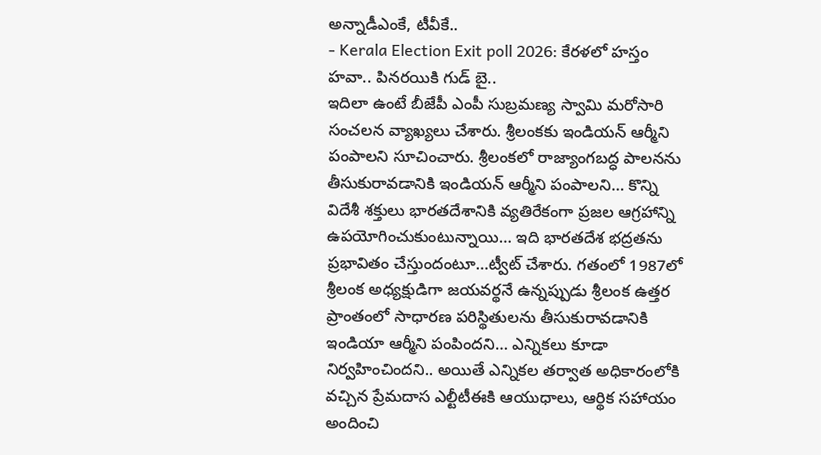అన్నాడీఎంకే, టీవీకే..
- Kerala Election Exit poll 2026: కేరళలో హస్తం హవా.. పినరయికి గుడ్ బై..
ఇదిలా ఉంటే బీజేపీ ఎంపీ సుబ్రమణ్య స్వామి మరోసారి సంచలన వ్యాఖ్యలు చేశారు. శ్రీలంకకు ఇండియన్ ఆర్మీని పంపాలని సూచించారు. శ్రీలంకలో రాజ్యాంగబద్ధ పాలనను తీసుకురావడానికి ఇండియన్ ఆర్మీని పంపాలని… కొన్ని విదేశీ శక్తులు భారతదేశానికి వ్యతిరేకంగా ప్రజల ఆగ్రహాన్ని ఉపయోగించుకుంటున్నాయి… ఇది భారతదేశ భద్రతను ప్రభావితం చేస్తుందంటూ…ట్వీట్ చేశారు. గతంలో 1987లో శ్రీలంక అధ్యక్షుడిగా జయవర్థనే ఉన్నప్పుడు శ్రీలంక ఉత్తర ప్రాంతంలో సాధారణ పరిస్థితులను తీసుకురావడానికి ఇండియా ఆర్మీని పంపిందని… ఎన్నికలు కూడా నిర్వహించిందని.. అయితే ఎన్నికల తర్వాత అధికారంలోకి వచ్చిన ప్రేమదాస ఎల్టీటీఈకి ఆయుధాలు, ఆర్థిక సహాయం అందించి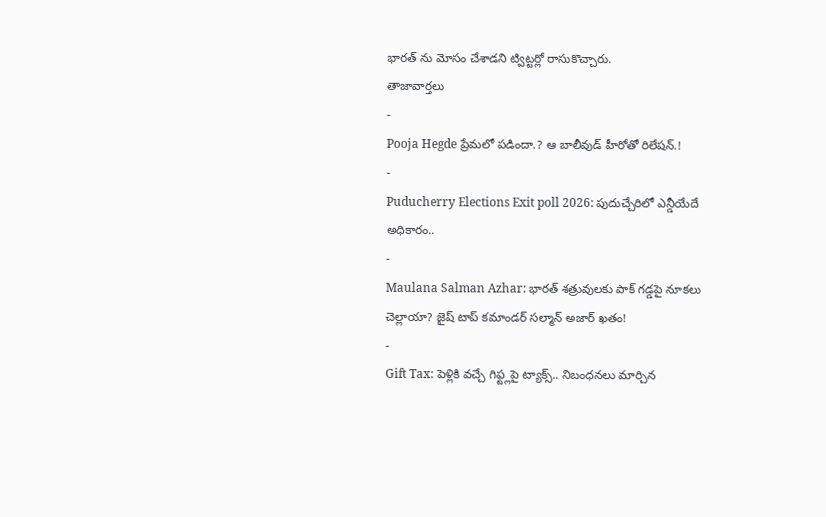భారత్ ను మోసం చేశాడని ట్విట్టర్లో రాసుకొచ్చారు.
తాజావార్తలు
-
Pooja Hegde ప్రేమలో పడిందా.? ఆ బాలీవుడ్ హీరోతో రిలేషన్.!
-
Puducherry Elections Exit poll 2026: పుదుచ్చేరిలో ఎన్డీయేదే అధికారం..
-
Maulana Salman Azhar: భారత్ శత్రువులకు పాక్ గడ్డపై నూకలు చెల్లాయా? జైష్ టాప్ కమాండర్ సల్మాన్ అజార్ ఖతం!
-
Gift Tax: పెళ్లికి వచ్చే గిఫ్ట్లపై ట్యాక్స్.. నిబంధనలు మార్చిన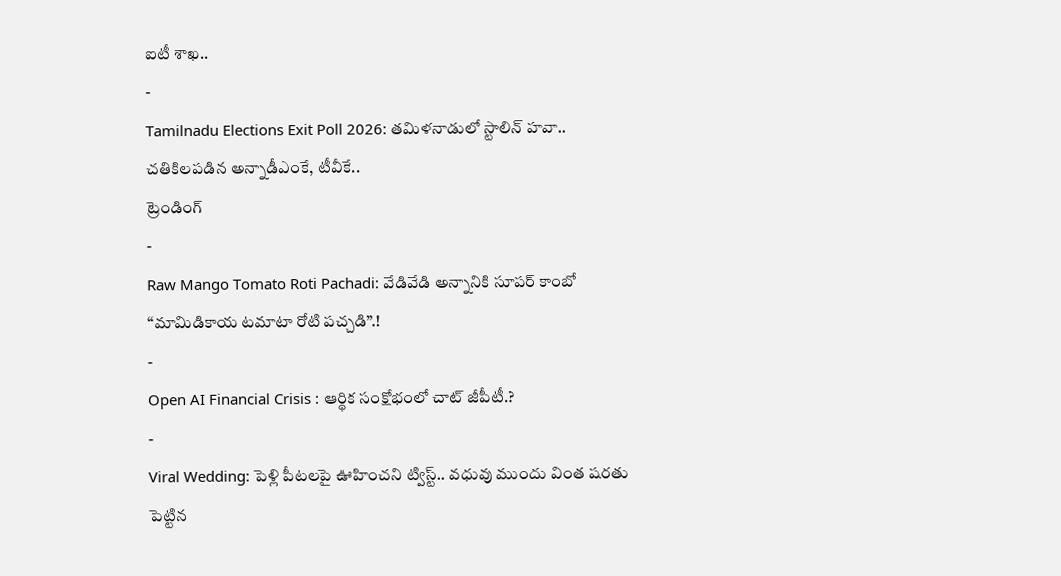ఐటీ శాఖ..
-
Tamilnadu Elections Exit Poll 2026: తమిళనాడులో స్టాలిన్ హవా.. చతికిలపడిన అన్నాడీఎంకే, టీవీకే..
ట్రెండింగ్
-
Raw Mango Tomato Roti Pachadi: వేడివేడి అన్నానికి సూపర్ కాంబో “మామిడికాయ టమాటా రోటి పచ్చడి”.!
-
Open AI Financial Crisis : ఆర్థిక సంక్షోభంలో చాట్ జీపీటీ.?
-
Viral Wedding: పెళ్లి పీటలపై ఊహించని ట్విస్ట్.. వధువు ముందు వింత షరతు పెట్టిన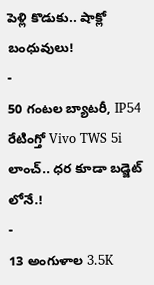పెళ్లి కొడుకు.. షాక్లో బంధువులు!
-
50 గంటల బ్యాటరీ, IP54 రేటింగ్తో Vivo TWS 5i లాంచ్.. ధర కూడా బడ్జెట్ లోనే.!
-
13 అంగుళాల 3.5K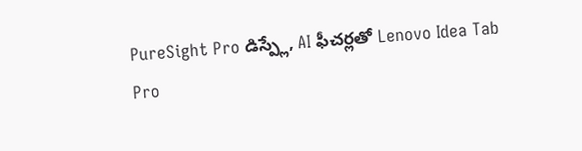PureSight Pro డిస్ప్లే, AI ఫీచర్లతో Lenovo Idea Tab Pro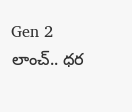Gen 2 లాంచ్.. ధర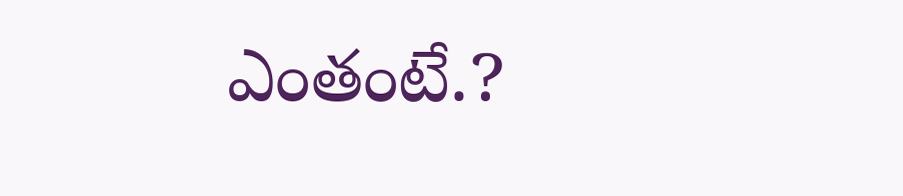ఎంతంటే.?